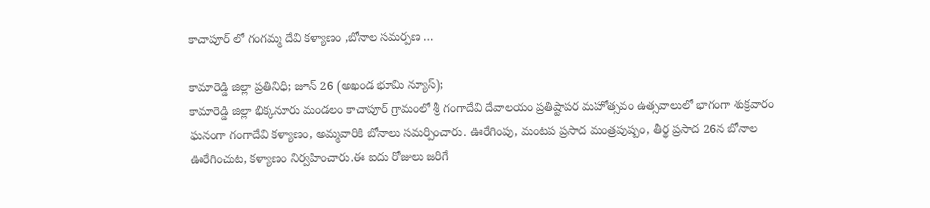కాచాపూర్ లో గంగమ్మ దేవి కళ్యాణం ,బోనాల సమర్పణ …

కామారెడ్డి జిల్లా ప్రతినిధి; జూన్ 26 (అఖండ భూమి న్యూస్);
కామారెడ్డి జిల్లా భిక్కనూరు మండలం కాచాపూర్ గ్రామంలో శ్రీ గంగాదేవి దేవాలయం ప్రతిష్టాపర మహోత్సవం ఉత్సవాలులో భాగంగా శుక్రవారం ఘనంగా గంగాదేవి కళ్యాణం, అమ్మవారికి బోనాలు సమర్పించారు. ఊరేగింపు, మంటప ప్రసాద మంత్రపుష్పం, తీర్థ ప్రసాద 26న బోనాల ఊరేగించుట, కళ్యాణం నిర్వహించారు.ఈ ఐదు రోజులు జరిగే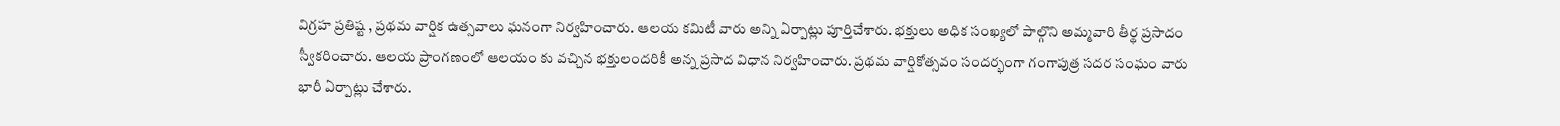విగ్రహ ప్రతిష్ట , ప్రథమ వార్షిక ఉత్సవాలు ఘనంగా నిర్వహించారు. ఆలయ కమిటీ వారు అన్ని ఏర్పాట్లు పూర్తిచేశారు. భక్తులు అధిక సంఖ్యలో పాల్గొని అమ్మవారి తీర్థ ప్రసాదం స్వీకరించారు. ఆలయ ప్రాంగణంలో ఆలయం కు వచ్చిన భక్తులందరికీ అన్న ప్రసాద విధాన నిర్వహించారు. ప్రథమ వార్షికోత్సవం సందర్భంగా గంగాపుత్ర సదర సంఘం వారు భారీ ఏర్పాట్లు చేశారు.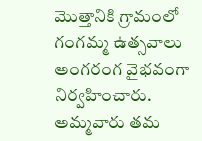మొత్తానికి గ్రామంలో గంగమ్మ ఉత్సవాలు అంగరంగ వైభవంగా నిర్వహించారు. అమ్మవారు తమ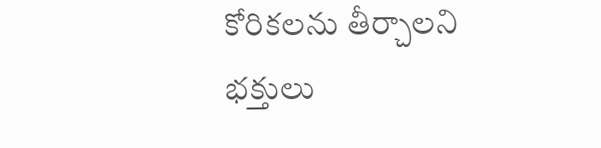కోరికలను తీర్చాలని భక్తులు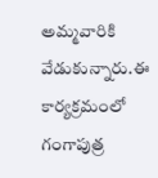అమ్మవారికి వేడుకున్నారు.ఈ కార్యక్రమంలో గంగాపుత్ర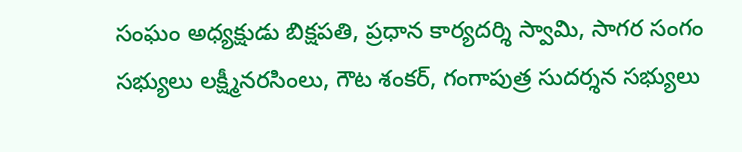సంఘం అధ్యక్షుడు బిక్షపతి, ప్రధాన కార్యదర్శి స్వామి, సాగర సంగం సభ్యులు లక్ష్మీనరసింలు, గౌట శంకర్, గంగాపుత్ర సుదర్శన సభ్యులు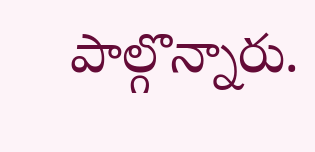పాల్గొన్నారు.